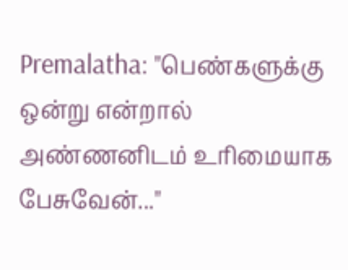Premalatha: "பெண்களுக்கு ஒன்று என்றால் அண்ணனிடம் உரிமையாக பேசுவேன்..."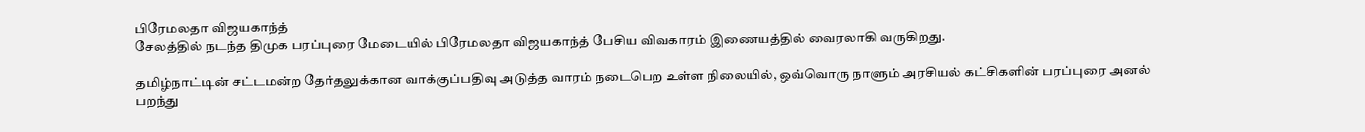பிரேமலதா விஜயகாந்த்
சேலத்தில் நடந்த திமுக பரப்புரை மேடையில் பிரேமலதா விஜயகாந்த் பேசிய விவகாரம் இணையத்தில் வைரலாகி வருகிறது.

தமிழ்நாட்டின் சட்டமன்ற தேர்தலுக்கான வாக்குப்பதிவு அடுத்த வாரம் நடைபெற உள்ள நிலையில், ஒவ்வொரு நாளும் அரசியல் கட்சிகளின் பரப்புரை அனல் பறந்து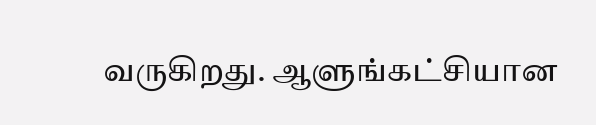வருகிறது. ஆளுங்கட்சியான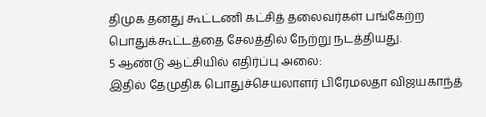திமுக தனது கூட்டணி கட்சித் தலைவர்கள் பங்கேற்ற பொதுக்கூட்டத்தை சேலத்தில் நேற்று நடத்தியது.
5 ஆண்டு ஆட்சியில் எதிர்ப்பு அலை:
இதில் தேமுதிக பொதுச்செயலாளர் பிரேமலதா விஜயகாந்த்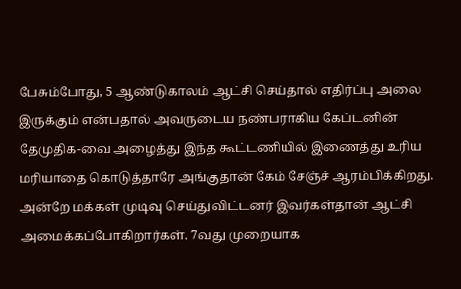பேசும்போது, 5 ஆண்டுகாலம் ஆட்சி செய்தால் எதிர்ப்பு அலை இருக்கும் என்பதால் அவருடைய நண்பராகிய கேப்டனின் தேமுதிக-வை அழைத்து இந்த கூட்டணியில் இணைத்து உரிய மரியாதை கொடுத்தாரே அங்குதான் கேம் சேஞ்ச் ஆரம்பிக்கிறது. அன்றே மக்கள் முடிவு செய்துவிட்டனர் இவர்கள்தான் ஆட்சி அமைக்கப்போகிறார்கள். 7வது முறையாக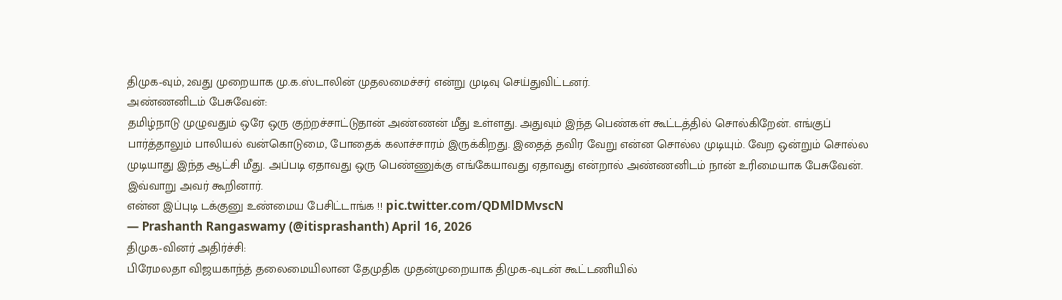திமுக-வும், 2வது முறையாக மு.க.ஸ்டாலின் முதலமைச்சர் என்று முடிவு செய்துவிட்டனர்.
அண்ணனிடம் பேசுவேன்:
தமிழ்நாடு முழுவதும் ஒரே ஒரு குற்றச்சாட்டுதான் அண்ணன் மீது உள்ளது. அதுவும் இந்த பெண்கள் கூட்டத்தில் சொல்கிறேன். எங்குப் பார்த்தாலும் பாலியல் வன்கொடுமை, போதைக் கலாச்சாரம் இருக்கிறது. இதைத் தவிர வேறு என்ன சொல்ல முடியும். வேற ஒன்றும் சொல்ல முடியாது இந்த ஆட்சி மீது. அப்படி ஏதாவது ஒரு பெண்ணுக்கு எங்கேயாவது ஏதாவது என்றால் அண்ணனிடம் நான் உரிமையாக பேசுவேன்.
இவ்வாறு அவர் கூறினார்.
என்ன இப்புடி டக்குனு உண்மைய பேசிட்டாங்க !! pic.twitter.com/QDMlDMvscN
— Prashanth Rangaswamy (@itisprashanth) April 16, 2026
திமுக-வினர் அதிர்ச்சி:
பிரேமலதா விஜயகாந்த் தலைமையிலான தேமுதிக முதன்முறையாக திமுக-வுடன் கூட்டணியில்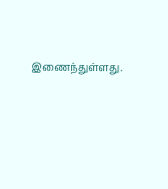இணைந்துள்ளது.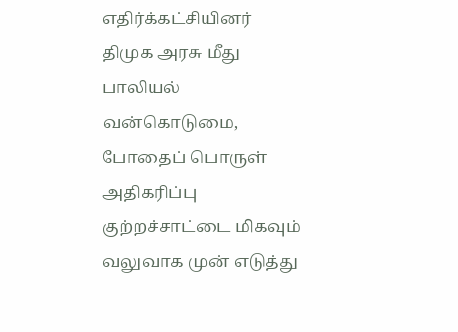எதிர்க்கட்சியினர் திமுக அரசு மீது பாலியல் வன்கொடுமை, போதைப் பொருள் அதிகரிப்பு குற்றச்சாட்டை மிகவும் வலுவாக முன் எடுத்து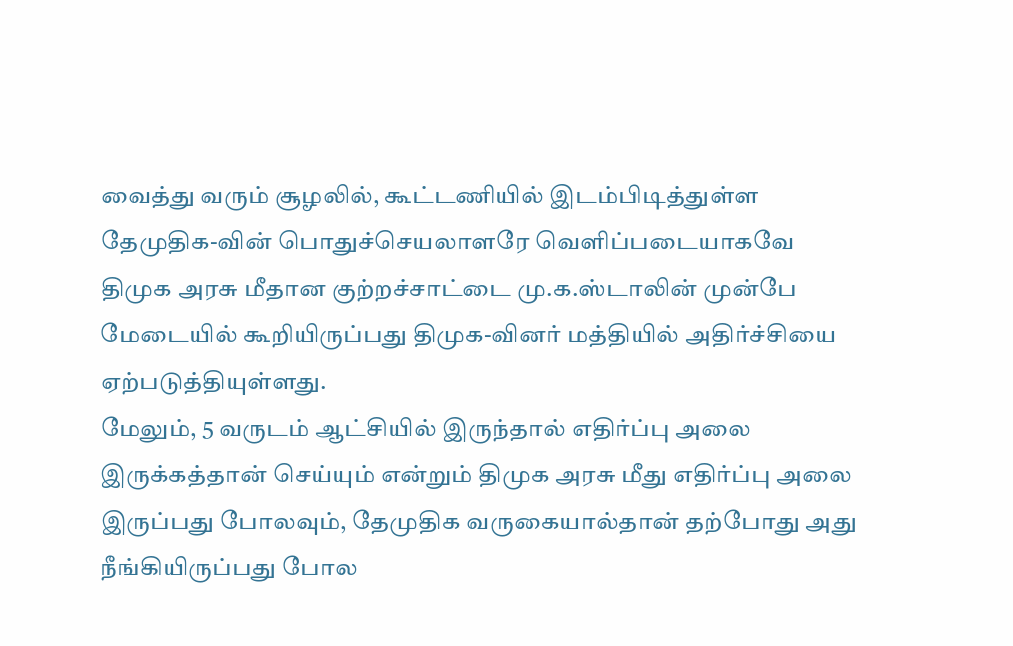வைத்து வரும் சூழலில், கூட்டணியில் இடம்பிடித்துள்ள தேமுதிக-வின் பொதுச்செயலாளரே வெளிப்படையாகவே திமுக அரசு மீதான குற்றச்சாட்டை மு.க.ஸ்டாலின் முன்பே மேடையில் கூறியிருப்பது திமுக-வினர் மத்தியில் அதிர்ச்சியை ஏற்படுத்தியுள்ளது.
மேலும், 5 வருடம் ஆட்சியில் இருந்தால் எதிர்ப்பு அலை இருக்கத்தான் செய்யும் என்றும் திமுக அரசு மீது எதிர்ப்பு அலை இருப்பது போலவும், தேமுதிக வருகையால்தான் தற்போது அது நீங்கியிருப்பது போல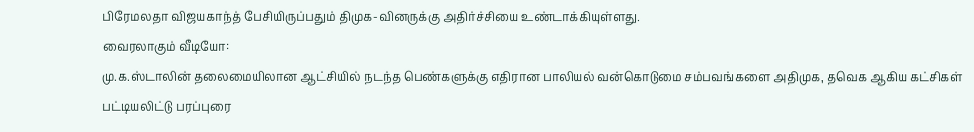பிரேமலதா விஜயகாந்த் பேசியிருப்பதும் திமுக-வினருக்கு அதிர்ச்சியை உண்டாக்கியுள்ளது.
வைரலாகும் வீடியோ:
மு.க.ஸ்டாலின் தலைமையிலான ஆட்சியில் நடந்த பெண்களுக்கு எதிரான பாலியல் வன்கொடுமை சம்பவங்களை அதிமுக, தவெக ஆகிய கட்சிகள் பட்டியலிட்டு பரப்புரை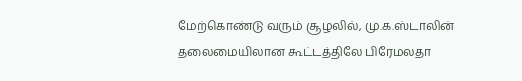மேற்கொண்டு வரும் சூழலில், மு.க.ஸ்டாலின் தலைமையிலான கூட்டத்திலே பிரேமலதா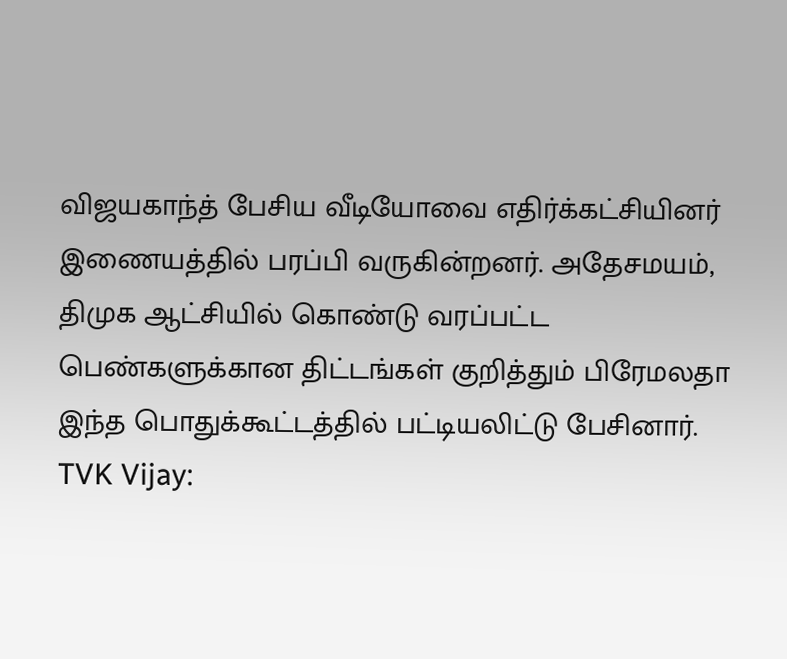விஜயகாந்த் பேசிய வீடியோவை எதிர்க்கட்சியினர் இணையத்தில் பரப்பி வருகின்றனர். அதேசமயம், திமுக ஆட்சியில் கொண்டு வரப்பட்ட பெண்களுக்கான திட்டங்கள் குறித்தும் பிரேமலதா இந்த பொதுக்கூட்டத்தில் பட்டியலிட்டு பேசினார்.
TVK Vijay: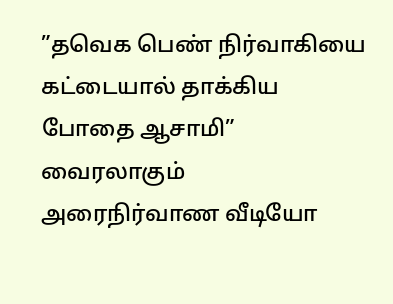”தவெக பெண் நிர்வாகியை கட்டையால் தாக்கிய போதை ஆசாமி” வைரலாகும் அரைநிர்வாண வீடியோ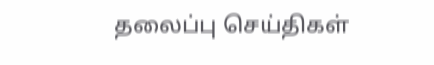தலைப்பு செய்திகள்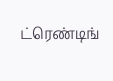ட்ரெண்டிங்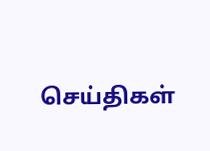செய்திகள்